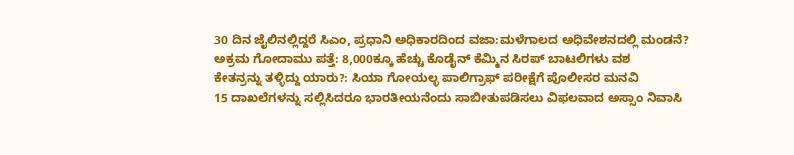30 ದಿನ ಜೈಲಿನಲ್ಲಿದ್ದರೆ ಸಿಎಂ, ಪ್ರಧಾನಿ ಅಧಿಕಾರದಿಂದ ವಜಾ:ಮಳೆಗಾಲದ ಅಧಿವೇಶನದಲ್ಲಿ ಮಂಡನೆ?
ಅಕ್ರಮ ಗೋದಾಮು ಪತ್ತೆ: 8,000ಕ್ಕೂ ಹೆಚ್ಚು ಕೊಡೈನ್ ಕೆಮ್ಮಿನ ಸಿರಪ್ ಬಾಟಲಿಗಳು ವಶ
ಕೇತನ್ರನ್ನು ತಳ್ಳಿದ್ದು ಯಾರು?: ಸಿಯಾ ಗೋಯಲ್ಳ ಪಾಲಿಗ್ರಾಫ್ ಪರೀಕ್ಷೆಗೆ ಪೊಲೀಸರ ಮನವಿ
15 ದಾಖಲೆಗಳನ್ನು ಸಲ್ಲಿಸಿದರೂ ಭಾರತೀಯನೆಂದು ಸಾಬೀತುಪಡಿಸಲು ವಿಫಲವಾದ ಅಸ್ಸಾಂ ನಿವಾಸಿ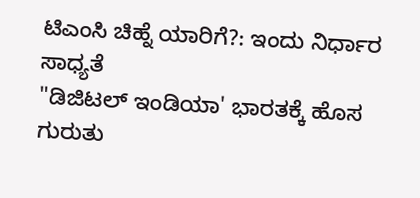ಟಿಎಂಸಿ ಚಿಹ್ನೆ ಯಾರಿಗೆ?: ಇಂದು ನಿರ್ಧಾರ ಸಾಧ್ಯತೆ
"ಡಿಜಿಟಲ್ ಇಂಡಿಯಾ' ಭಾರತಕ್ಕೆ ಹೊಸ ಗುರುತು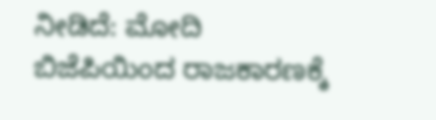ನೀಡಿದೆ: ಮೋದಿ
ಬಿಜೆಪಿಯಿಂದ ರಾಜಕಾರಣಕ್ಕೆ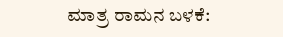ಮಾತ್ರ ರಾಮನ ಬಳಕೆ: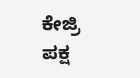ಕೇಜ್ರಿ
ಪಕ್ಷ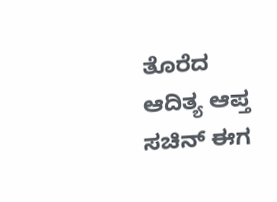ತೊರೆದ ಆದಿತ್ಯ ಆಪ್ತ ಸಚಿನ್ ಈಗ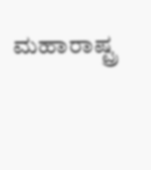ಮಹಾರಾಷ್ಟ್ರ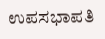ಉಪಸಭಾಪತಿ